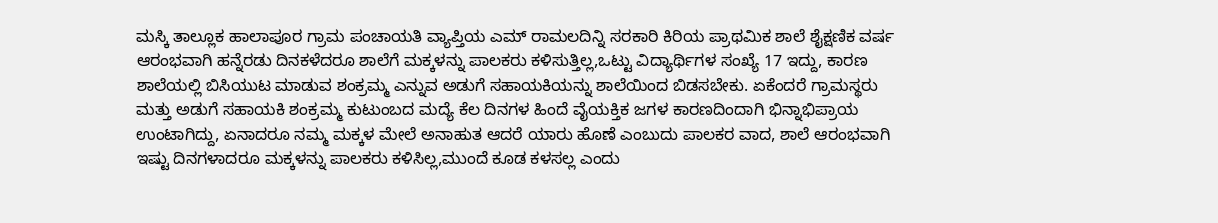ಮಸ್ಕಿ ತಾಲ್ಲೂಕ ಹಾಲಾಪೂರ ಗ್ರಾಮ ಪಂಚಾಯತಿ ವ್ಯಾಪ್ತಿಯ ಎಮ್ ರಾಮಲದಿನ್ನಿ ಸರಕಾರಿ ಕಿರಿಯ ಪ್ರಾಥಮಿಕ ಶಾಲೆ ಶೈಕ್ಷಣಿಕ ವರ್ಷ ಆರಂಭವಾಗಿ ಹನ್ನೆರಡು ದಿನಕಳೆದರೂ ಶಾಲೆಗೆ ಮಕ್ಕಳನ್ನು ಪಾಲಕರು ಕಳಿಸುತ್ತಿಲ್ಲ,ಒಟ್ಟು ವಿದ್ಯಾರ್ಥಿಗಳ ಸಂಖ್ಯೆ 17 ಇದ್ದು, ಕಾರಣ ಶಾಲೆಯಲ್ಲಿ ಬಿಸಿಯುಟ ಮಾಡುವ ಶಂಕ್ರಮ್ಮ ಎನ್ನುವ ಅಡುಗೆ ಸಹಾಯಕಿಯನ್ನು ಶಾಲೆಯಿಂದ ಬಿಡಸಬೇಕು. ಏಕೆಂದರೆ ಗ್ರಾಮಸ್ಥರು ಮತ್ತು ಅಡುಗೆ ಸಹಾಯಕಿ ಶಂಕ್ರಮ್ಮ ಕುಟುಂಬದ ಮದ್ಯೆ ಕೆಲ ದಿನಗಳ ಹಿಂದೆ ವೈಯಕ್ತಿಕ ಜಗಳ ಕಾರಣದಿಂದಾಗಿ ಭಿನ್ನಾಭಿಪ್ರಾಯ ಉಂಟಾಗಿದ್ದು, ಏನಾದರೂ ನಮ್ಮ ಮಕ್ಕಳ ಮೇಲೆ ಅನಾಹುತ ಆದರೆ ಯಾರು ಹೊಣೆ ಎಂಬುದು ಪಾಲಕರ ವಾದ, ಶಾಲೆ ಆರಂಭವಾಗಿ ಇಷ್ಟು ದಿನಗಳಾದರೂ ಮಕ್ಕಳನ್ನು ಪಾಲಕರು ಕಳಿಸಿಲ್ಲ,ಮುಂದೆ ಕೂಡ ಕಳಸಲ್ಲ ಎಂದು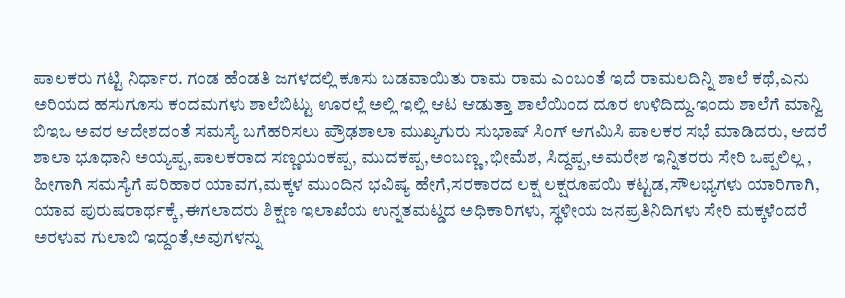ಪಾಲಕರು ಗಟ್ಟಿ ನಿರ್ಧಾರ. ಗಂಡ ಹೆಂಡತಿ ಜಗಳದಲ್ಲಿ ಕೂಸು ಬಡವಾಯಿತು ರಾಮ ರಾಮ ಎಂಬಂತೆ ಇದೆ ರಾಮಲದಿನ್ನಿ ಶಾಲೆ ಕಥೆ,ಎನು ಅರಿಯದ ಹಸುಗೂಸು ಕಂದಮಗಳು ಶಾಲೆಬಿಟ್ಟು ಊರಲ್ಲೆ ಅಲ್ಲಿ ಇಲ್ಲಿ ಆಟ ಆಡುತ್ತಾ ಶಾಲೆಯಿಂದ ದೂರ ಉಳಿದಿದ್ದು.ಇಂದು ಶಾಲೆಗೆ ಮಾನ್ವಿ ಬಿಇಒ ಅವರ ಆದೇಶದಂತೆ ಸಮಸ್ಯೆ ಬಗೆಹರಿಸಲು ಪ್ರೌಢಶಾಲಾ ಮುಖ್ಯಗುರು ಸುಭಾಷ್ ಸಿಂಗ್ ಆಗಮಿಸಿ ಪಾಲಕರ ಸಭೆ ಮಾಡಿದರು, ಆದರೆ ಶಾಲಾ ಭೂಧಾನಿ ಅಯ್ಯಪ್ಪ,ಪಾಲಕರಾದ ಸಣ್ಣಯಂಕಪ್ಪ, ಮುದಕಪ್ಪ,ಅಂಬಣ್ಣ,ಭೀಮೆಶ, ಸಿದ್ದಪ್ಪ,ಅಮರೇಶ ಇನ್ನಿತರರು ಸೇರಿ ಒಪ್ಪಲಿಲ್ಲ , ಹೀಗಾಗಿ ಸಮಸ್ಯೆಗೆ ಪರಿಹಾರ ಯಾವಗ,ಮಕ್ಕಳ ಮುಂದಿನ ಭವಿಷ್ಯ ಹೇಗೆ,ಸರಕಾರದ ಲಕ್ಷ ಲಕ್ಷರೂಪಯಿ ಕಟ್ಟಡ,ಸೌಲಭ್ಯಗಳು ಯಾರಿಗಾಗಿ, ಯಾವ ಪುರುಷರಾರ್ಥಕ್ಕೆ,ಈಗಲಾದರು ಶಿಕ್ಷಣ ಇಲಾಖೆಯ ಉನ್ನತಮಟ್ಡದ ಅಧಿಕಾರಿಗಳು, ಸ್ಥಳೀಯ ಜನಪ್ರತಿನಿದಿಗಳು ಸೇರಿ ಮಕ್ಕಳೆಂದರೆ ಅರಳುವ ಗುಲಾಬಿ ಇದ್ದಂತೆ,ಅವುಗಳನ್ನು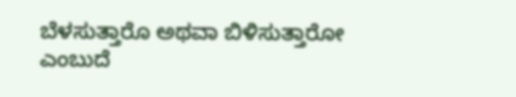ಬೆಳಸುತ್ತಾರೊ ಅಥವಾ ಬಿಳಿಸುತ್ತಾರೋ ಎಂಬುದೆ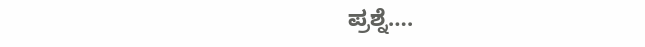ಪ್ರಶ್ನೆ….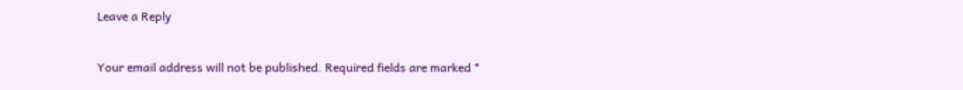Leave a Reply

Your email address will not be published. Required fields are marked *